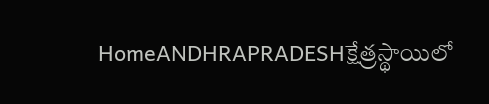HomeANDHRAPRADESHక్షేత్రస్థాయిలో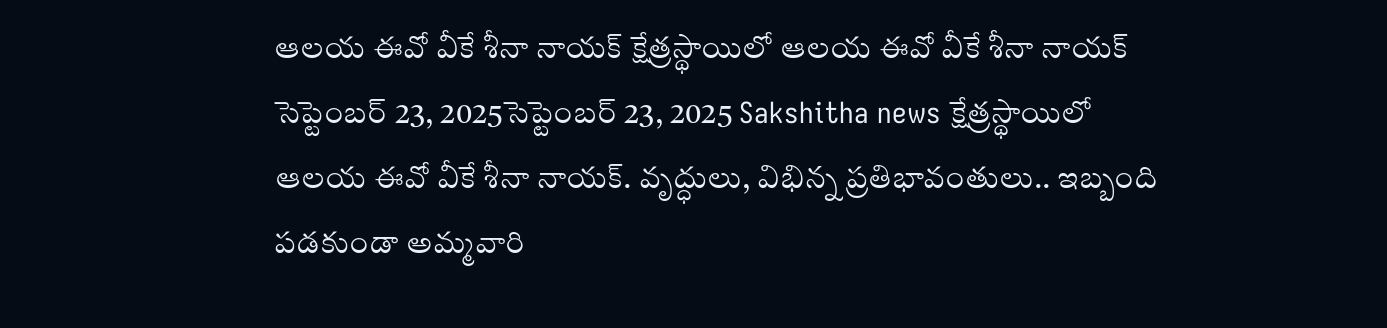ఆలయ ఈవో వీకే శీనా నాయక్ క్షేత్రస్థాయిలో ఆలయ ఈవో వీకే శీనా నాయక్ సెప్టెంబర్ 23, 2025సెప్టెంబర్ 23, 2025 Sakshitha news క్షేత్రస్థాయిలో ఆలయ ఈవో వీకే శీనా నాయక్. వృద్ధులు, విభిన్న ప్రతిభావంతులు.. ఇబ్బంది పడకుండా అమ్మవారి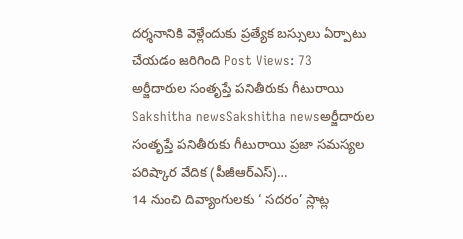దర్శనానికి వెళ్లేందుకు ప్రత్యేక బస్సులు ఏర్పాటు చేయడం జరిగింది Post Views: 73
అర్జీదారుల సంతృప్తే పనితీరుకు గీటురాయి Sakshitha newsSakshitha newsఅర్జీదారుల సంతృప్తే పనితీరుకు గీటురాయి ప్రజా సమస్యల పరిష్కార వేదిక (పీజీఆర్ఎస్)…
14 నుంచి దివ్యాంగులకు ‘ సదరం’ స్లాట్ల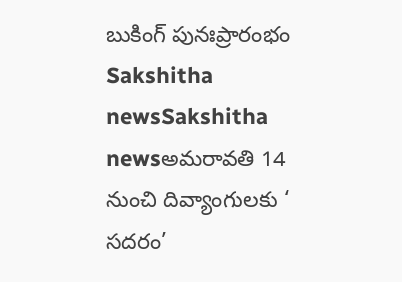బుకింగ్ పునఃప్రారంభం Sakshitha newsSakshitha newsఅమరావతి 14 నుంచి దివ్యాంగులకు ‘ సదరం’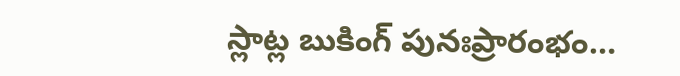స్లాట్ల బుకింగ్ పునఃప్రారంభం…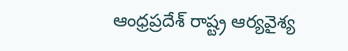ఆంధ్రప్రదేశ్ రాష్ట్ర ఆర్యవైశ్య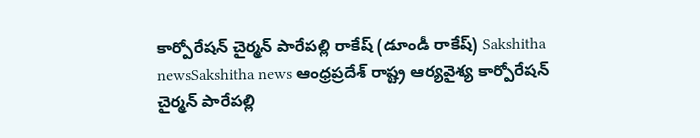కార్పోరేషన్ చైర్మన్ పారేపల్లి రాకేష్ (డూండీ రాకేష్) Sakshitha newsSakshitha news ఆంధ్రప్రదేశ్ రాష్ట్ర ఆర్యవైశ్య కార్పోరేషన్ చైర్మన్ పారేపల్లి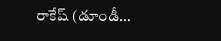రాకేష్ (డూండీ…